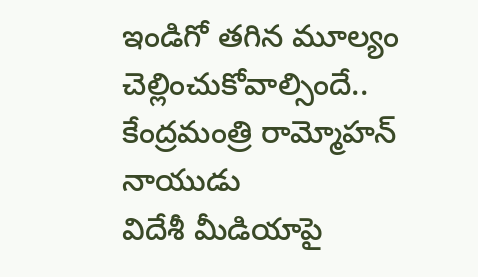ఇండిగో తగిన మూల్యం చెల్లించుకోవాల్సిందే.. కేంద్రమంత్రి రామ్మోహన్ నాయుడు
విదేశీ మీడియాపై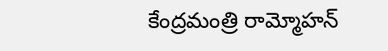కేంద్రమంత్రి రామ్మోహన్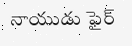నాయుడు ఫైర్